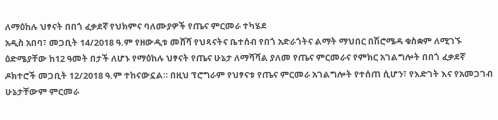ለማዕከሉ ህፃናት በበጎ ፈቃደኛ የህክምና ባለሙያዎች የጤና ምርመራ ተካሄደ
አዲስ አበባ፣ መጋቢት 14/2018 ዓ.ም የዘውዲቱ መሸሻ የህጻናትና ቤተሰብ የበጎ አድራጎትና ልማት ማህበር በሽሮሜዳ ቁስቋም ለሚገኙ ዕድሜያቸው ከ12 ዓመት በታች ለሆኑ የማዕከሉ ህፃናት የጤና ሁኔታ ለማሻሻል ያለመ የጤና ምርመራና የምክር አገልግሎት በበጎ ፈቃደኛ ዶክተሮች መጋቢት 12/2018 ዓ.ም ተከናውኗል። በዚህ ፕሮግራም የህፃናቱ የጤና ምርመራ አገልግሎት የተሰጠ ሲሆን፣ የእድገት እና የአመጋገብ ሁኔታቸውም ምርመራ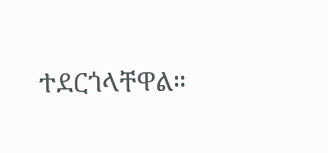ተደርጎላቸዋል።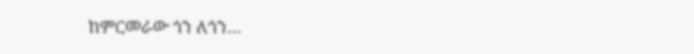ከምርመራው ጎን ለጎን…